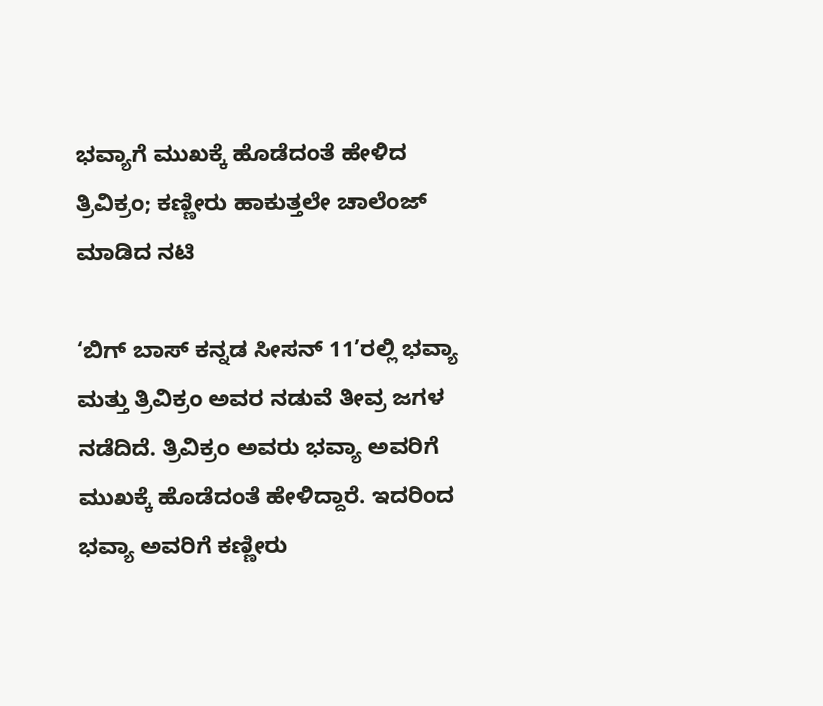ಭವ್ಯಾಗೆ ಮುಖಕ್ಕೆ ಹೊಡೆದಂತೆ ಹೇಳಿದ ತ್ರಿವಿಕ್ರಂ; ಕಣ್ಣೀರು ಹಾಕುತ್ತಲೇ ಚಾಲೆಂಜ್ ಮಾಡಿದ ನಟಿ

‘ಬಿಗ್ ಬಾಸ್ ಕನ್ನಡ ಸೀಸನ್ 11’ರಲ್ಲಿ ಭವ್ಯಾ ಮತ್ತು ತ್ರಿವಿಕ್ರಂ ಅವರ ನಡುವೆ ತೀವ್ರ ಜಗಳ ನಡೆದಿದೆ. ತ್ರಿವಿಕ್ರಂ ಅವರು ಭವ್ಯಾ ಅವರಿಗೆ ಮುಖಕ್ಕೆ ಹೊಡೆದಂತೆ ಹೇಳಿದ್ದಾರೆ. ಇದರಿಂದ ಭವ್ಯಾ ಅವರಿಗೆ ಕಣ್ಣೀರು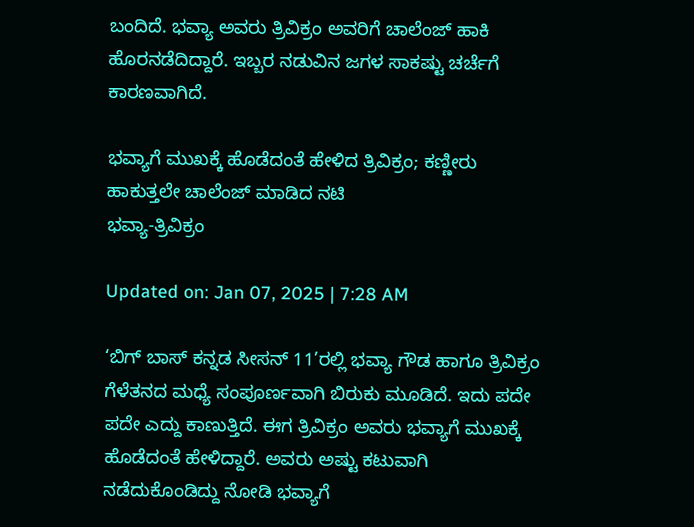ಬಂದಿದೆ. ಭವ್ಯಾ ಅವರು ತ್ರಿವಿಕ್ರಂ ಅವರಿಗೆ ಚಾಲೆಂಜ್ ಹಾಕಿ ಹೊರನಡೆದಿದ್ದಾರೆ. ಇಬ್ಬರ ನಡುವಿನ ಜಗಳ ಸಾಕಷ್ಟು ಚರ್ಚೆಗೆ ಕಾರಣವಾಗಿದೆ.

ಭವ್ಯಾಗೆ ಮುಖಕ್ಕೆ ಹೊಡೆದಂತೆ ಹೇಳಿದ ತ್ರಿವಿಕ್ರಂ; ಕಣ್ಣೀರು ಹಾಕುತ್ತಲೇ ಚಾಲೆಂಜ್ ಮಾಡಿದ ನಟಿ
ಭವ್ಯಾ-ತ್ರಿವಿಕ್ರಂ

Updated on: Jan 07, 2025 | 7:28 AM

‘ಬಿಗ್ ಬಾಸ್ ಕನ್ನಡ ಸೀಸನ್ 11’ರಲ್ಲಿ ಭವ್ಯಾ ಗೌಡ ಹಾಗೂ ತ್ರಿವಿಕ್ರಂ ಗೆಳೆತನದ ಮಧ್ಯೆ ಸಂಪೂರ್ಣವಾಗಿ ಬಿರುಕು ಮೂಡಿದೆ. ಇದು ಪದೇ ಪದೇ ಎದ್ದು ಕಾಣುತ್ತಿದೆ. ಈಗ ತ್ರಿವಿಕ್ರಂ ಅವರು ಭವ್ಯಾಗೆ ಮುಖಕ್ಕೆ ಹೊಡೆದಂತೆ ಹೇಳಿದ್ದಾರೆ. ಅವರು ಅಷ್ಟು ಕಟುವಾಗಿ ನಡೆದುಕೊಂಡಿದ್ದು ನೋಡಿ ಭವ್ಯಾಗೆ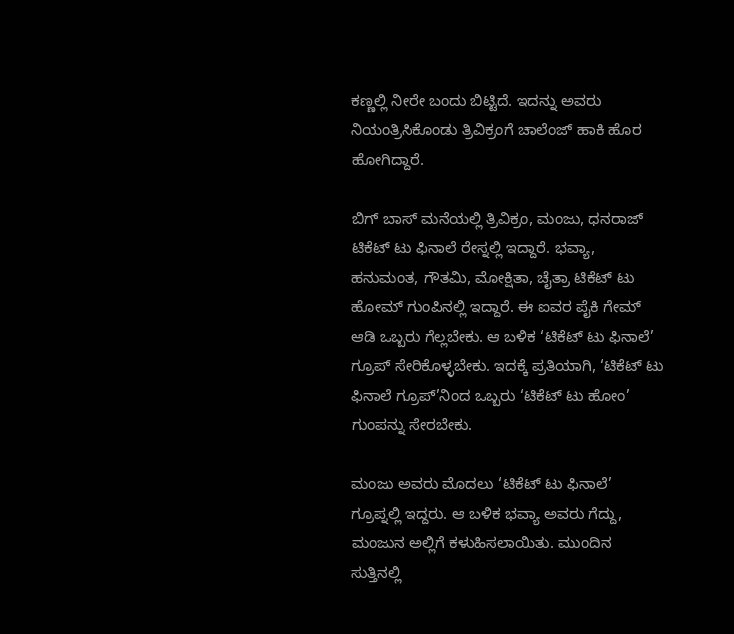ಕಣ್ಣಲ್ಲಿ ನೀರೇ ಬಂದು ಬಿಟ್ಟಿದೆ. ಇದನ್ನು ಅವರು ನಿಯಂತ್ರಿಸಿಕೊಂಡು ತ್ರಿವಿಕ್ರಂಗೆ ಚಾಲೆಂಜ್ ಹಾಕಿ ಹೊರ ಹೋಗಿದ್ದಾರೆ.

ಬಿಗ್ ಬಾಸ್ ಮನೆಯಲ್ಲಿ ತ್ರಿವಿಕ್ರಂ, ಮಂಜು, ಧನರಾಜ್ ಟಿಕೆಟ್ ಟು ಫಿನಾಲೆ ರೇಸ್ನಲ್ಲಿ ಇದ್ದಾರೆ. ಭವ್ಯಾ, ಹನುಮಂತ, ಗೌತಮಿ, ಮೋಕ್ಷಿತಾ, ಚೈತ್ರಾ ಟಿಕೆಟ್ ಟು ಹೋಮ್ ಗುಂಪಿನಲ್ಲಿ ಇದ್ದಾರೆ. ಈ ಐವರ ಪೈಕಿ ಗೇಮ್ ಆಡಿ ಒಬ್ಬರು ಗೆಲ್ಲಬೇಕು. ಆ ಬಳಿಕ ‘ಟಿಕೆಟ್ ಟು ಫಿನಾಲೆ’ ಗ್ರೂಪ್ ಸೇರಿಕೊಳ್ಳಬೇಕು. ಇದಕ್ಕೆ ಪ್ರತಿಯಾಗಿ, ‘ಟಿಕೆಟ್ ಟು ಫಿನಾಲೆ ಗ್ರೂಪ್’ನಿಂದ ಒಬ್ಬರು ‘ಟಿಕೆಟ್ ಟು ಹೋಂ’ ಗುಂಪನ್ನು ಸೇರಬೇಕು.

ಮಂಜು ಅವರು ಮೊದಲು ‘ಟಿಕೆಟ್ ಟು ಫಿನಾಲೆ’ ಗ್ರೂಪ್ನಲ್ಲಿ ಇದ್ದರು. ಆ ಬಳಿಕ ಭವ್ಯಾ ಅವರು ಗೆದ್ದು, ಮಂಜುನ ಅಲ್ಲಿಗೆ ಕಳುಹಿಸಲಾಯಿತು. ಮುಂದಿನ ಸುತ್ತಿನಲ್ಲಿ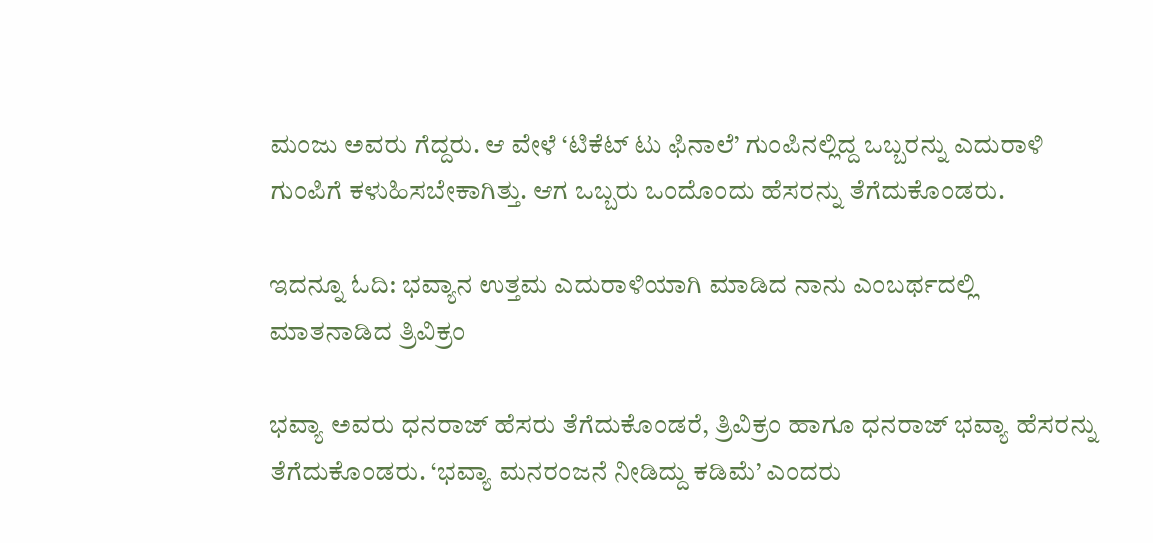ಮಂಜು ಅವರು ಗೆದ್ದರು. ಆ ವೇಳೆ ‘ಟಿಕೆಟ್ ಟು ಫಿನಾಲೆ’ ಗುಂಪಿನಲ್ಲಿದ್ದ ಒಬ್ಬರನ್ನು ಎದುರಾಳಿ ಗುಂಪಿಗೆ ಕಳುಹಿಸಬೇಕಾಗಿತ್ತು. ಆಗ ಒಬ್ಬರು ಒಂದೊಂದು ಹೆಸರನ್ನು ತೆಗೆದುಕೊಂಡರು.

ಇದನ್ನೂ ಓದಿ: ಭವ್ಯಾನ ಉತ್ತಮ ಎದುರಾಳಿಯಾಗಿ ಮಾಡಿದ ನಾನು ಎಂಬರ್ಥದಲ್ಲಿ ಮಾತನಾಡಿದ ತ್ರಿವಿಕ್ರಂ

ಭವ್ಯಾ ಅವರು ಧನರಾಜ್ ಹೆಸರು ತೆಗೆದುಕೊಂಡರೆ, ತ್ರಿವಿಕ್ರಂ ಹಾಗೂ ಧನರಾಜ್ ಭವ್ಯಾ ಹೆಸರನ್ನು ತೆಗೆದುಕೊಂಡರು. ‘ಭವ್ಯಾ ಮನರಂಜನೆ ನೀಡಿದ್ದು ಕಡಿಮೆ’ ಎಂದರು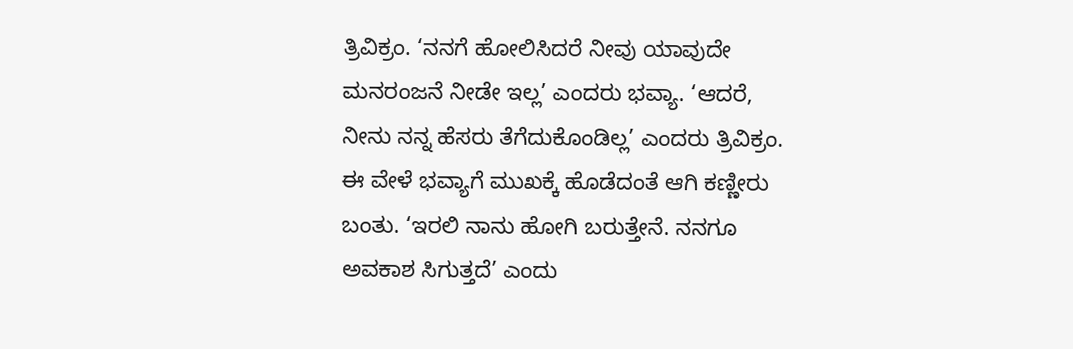ತ್ರಿವಿಕ್ರಂ. ‘ನನಗೆ ಹೋಲಿಸಿದರೆ ನೀವು ಯಾವುದೇ ಮನರಂಜನೆ ನೀಡೇ ಇಲ್ಲ’ ಎಂದರು ಭವ್ಯಾ. ‘ಆದರೆ, ನೀನು ನನ್ನ ಹೆಸರು ತೆಗೆದುಕೊಂಡಿಲ್ಲ’ ಎಂದರು ತ್ರಿವಿಕ್ರಂ. ಈ ವೇಳೆ ಭವ್ಯಾಗೆ ಮುಖಕ್ಕೆ ಹೊಡೆದಂತೆ ಆಗಿ ಕಣ್ಣೀರು ಬಂತು. ‘ಇರಲಿ ನಾನು ಹೋಗಿ ಬರುತ್ತೇನೆ. ನನಗೂ ಅವಕಾಶ ಸಿಗುತ್ತದೆ’ ಎಂದು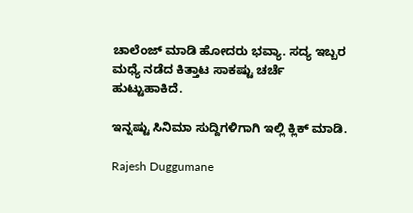ಚಾಲೆಂಜ್ ಮಾಡಿ ಹೋದರು ಭವ್ಯಾ. ಸದ್ಯ ಇಬ್ಬರ ಮಧ್ಯೆ ನಡೆದ ಕಿತ್ತಾಟ ಸಾಕಷ್ಟು ಚರ್ಚೆ ಹುಟ್ಟುಹಾಕಿದೆ.

ಇನ್ನಷ್ಟು ಸಿನಿಮಾ ಸುದ್ದಿಗಳಿಗಾಗಿ ಇಲ್ಲಿ ಕ್ಲಿಕ್ ಮಾಡಿ.

Rajesh Duggumane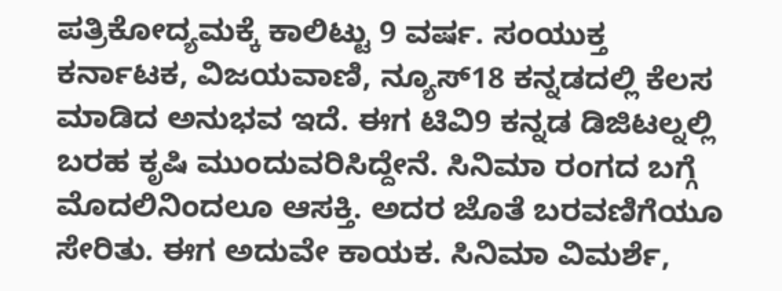ಪತ್ರಿಕೋದ್ಯಮಕ್ಕೆ ಕಾಲಿಟ್ಟು 9 ವರ್ಷ. ಸಂಯುಕ್ತ ಕರ್ನಾಟಕ, ವಿಜಯವಾಣಿ, ನ್ಯೂಸ್18 ಕನ್ನಡದಲ್ಲಿ ಕೆಲಸ ಮಾಡಿದ ಅನುಭವ ಇದೆ. ಈಗ ಟಿವಿ9 ಕನ್ನಡ ಡಿಜಿಟಲ್ನಲ್ಲಿ ಬರಹ ಕೃಷಿ ಮುಂದುವರಿಸಿದ್ದೇನೆ. ಸಿನಿಮಾ ರಂಗದ ಬಗ್ಗೆ ಮೊದಲಿನಿಂದಲೂ ಆಸಕ್ತಿ. ಅದರ ಜೊತೆ ಬರವಣಿಗೆಯೂ ಸೇರಿತು. ಈಗ ಅದುವೇ ಕಾಯಕ. ಸಿನಿಮಾ ವಿಮರ್ಶೆ,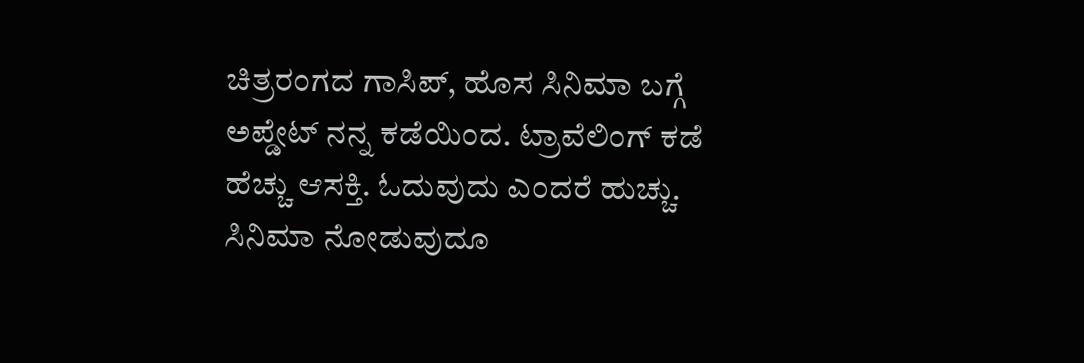ಚಿತ್ರರಂಗದ ಗಾಸಿಪ್, ಹೊಸ ಸಿನಿಮಾ ಬಗ್ಗೆ ಅಪ್ಡೇಟ್ ನನ್ನ ಕಡೆಯಿಂದ. ಟ್ರಾವೆಲಿಂಗ್ ಕಡೆ ಹೆಚ್ಚು ಆಸಕ್ತಿ. ಓದುವುದು ಎಂದರೆ ಹುಚ್ಚು. ಸಿನಿಮಾ ನೋಡುವುದೂ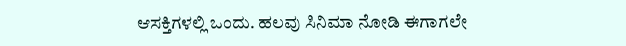ಆಸಕ್ತಿಗಳಲ್ಲಿ ಒಂದು. ಹಲವು ಸಿನಿಮಾ ನೋಡಿ ಈಗಾಗಲೇ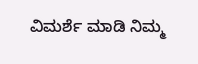ವಿಮರ್ಶೆ ಮಾಡಿ ನಿಮ್ಮ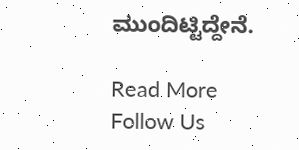ಮುಂದಿಟ್ಟಿದ್ದೇನೆ.

Read More
Follow Us